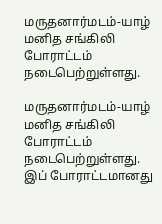மருதனார்மடம்-யாழ் மனித சங்கிலி போராட்டம் நடைபெற்றுள்ளது.

மருதனார்மடம்-யாழ் மனித சங்கிலி போராட்டம் நடைபெற்றுள்ளது. இப் போராட்டமானது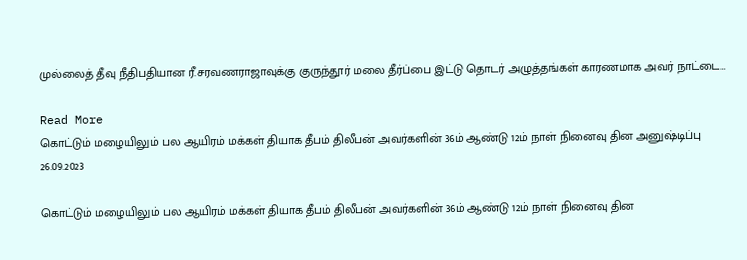முல்லைத் தீவு நீதிபதியான ரீ.சரவணராஜாவுக்கு குருந்தூர் மலை தீர்ப்பை இட்டு தொடர் அழுத்தங்கள் காரணமாக அவர் நாட்டை…

Read More
கொட்டும் மழையிலும் பல ஆயிரம் மக்கள் தியாக தீபம் திலீபன் அவர்களின் 36ம் ஆண்டு 12ம் நாள் நினைவு தின அனுஷ்டிப்பு 26.09.2023

கொட்டும் மழையிலும் பல ஆயிரம் மக்கள் தியாக தீபம் திலீபன் அவர்களின் 36ம் ஆண்டு 12ம் நாள் நினைவு தின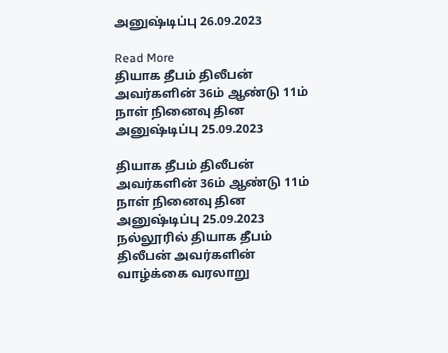அனுஷ்டிப்பு 26.09.2023

Read More
தியாக தீபம் திலீபன் அவர்களின் 36ம் ஆண்டு 11ம் நாள் நினைவு தின அனுஷ்டிப்பு 25.09.2023

தியாக தீபம் திலீபன் அவர்களின் 36ம் ஆண்டு 11ம் நாள் நினைவு தின அனுஷ்டிப்பு 25.09.2023 நல்லூரில் தியாக தீபம் திலீபன் அவர்களின் வாழ்க்கை வரலாறு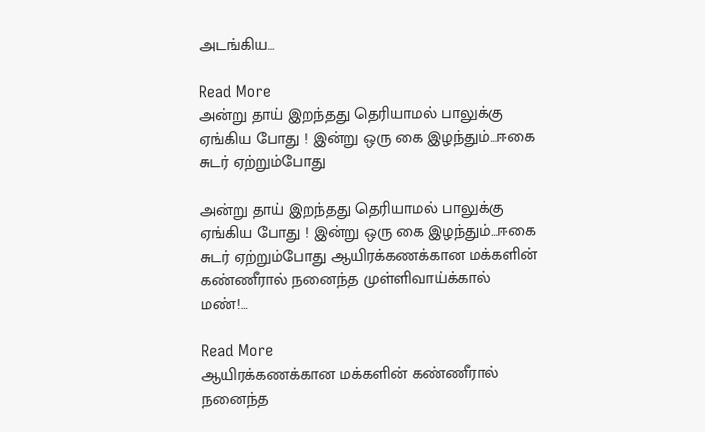அடங்கிய…

Read More
அன்று தாய் இறந்தது தெரியாமல் பாலுக்கு ஏங்கிய போது ! இன்று ஒரு கை இழந்தும்…ஈகை சுடர் ஏற்றும்போது

அன்று தாய் இறந்தது தெரியாமல் பாலுக்கு ஏங்கிய போது ! இன்று ஒரு கை இழந்தும்…ஈகை சுடர் ஏற்றும்போது ஆயிரக்கணக்கான மக்களின் கண்ணீரால் நனைந்த முள்ளிவாய்க்கால் மண்!…

Read More
ஆயிரக்கணக்கான மக்களின் கண்ணீரால் நனைந்த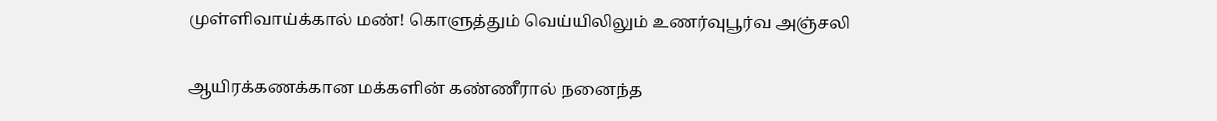முள்ளிவாய்க்கால் மண்! கொளுத்தும் வெய்யிலிலும் உணர்வுபூர்வ அஞ்சலி

ஆயிரக்கணக்கான மக்களின் கண்ணீரால் நனைந்த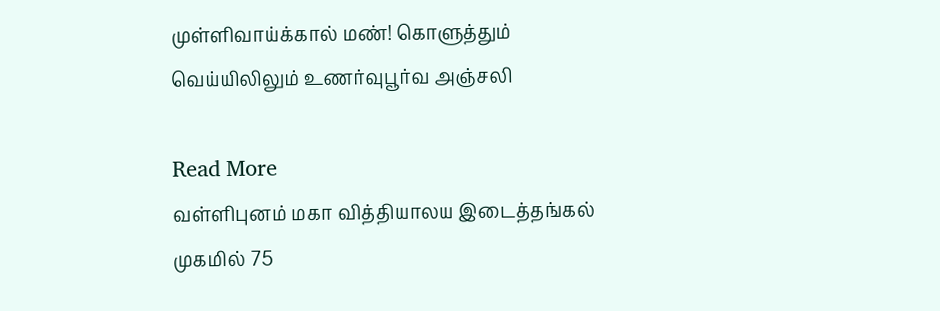முள்ளிவாய்க்கால் மண்! கொளுத்தும் வெய்யிலிலும் உணர்வுபூர்வ அஞ்சலி

Read More
வள்ளிபுனம் மகா வித்தியாலய இடைத்தங்கல் முகமில் 75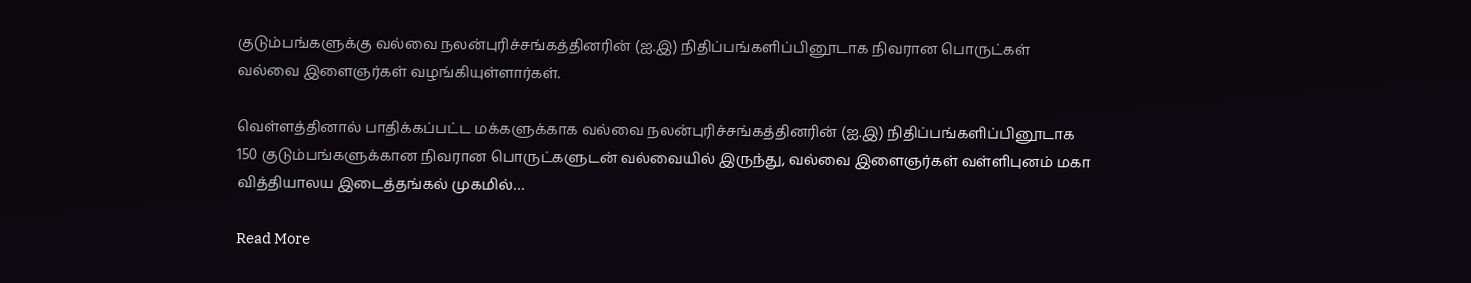குடும்பங்களுக்கு வல்வை நலன்புரிச்சங்கத்தினரின் (ஐ.இ) நிதிப்பங்களிப்பினூடாக நிவரான பொருட்கள் வல்வை இளைஞர்கள் வழங்கியுள்ளார்கள்.

வெள்ளத்தினால் பாதிக்கப்பட்ட மக்களுக்காக வல்வை நலன்புரிச்சங்கத்தினரின் (ஐ.இ) நிதிப்பங்களிப்பினூடாக 150 குடும்பங்களுக்கான நிவரான பொருட்களுடன் வல்வையில் இருந்து, வல்வை இளைஞர்கள் வள்ளிபுனம் மகா வித்தியாலய இடைத்தங்கல் முகமில்…

Read More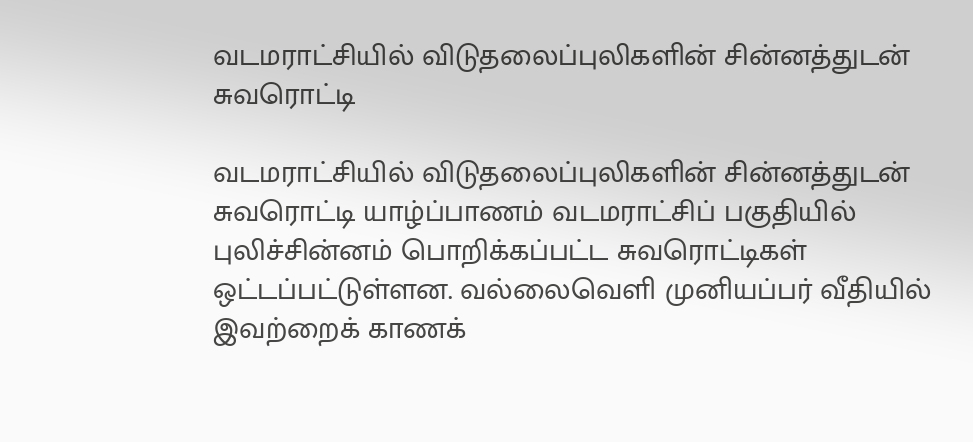வடமராட்சியில் விடுதலைப்புலிகளின் சின்னத்துடன் சுவரொட்டி

வடமராட்சியில் விடுதலைப்புலிகளின் சின்னத்துடன் சுவரொட்டி யாழ்ப்பாணம் வடமராட்சிப் பகுதியில் புலிச்சின்னம் பொறிக்கப்பட்ட சுவரொட்டிகள் ஒட்டப்பட்டுள்ளன. வல்லைவெளி முனியப்பர் வீதியில் இவற்றைக் காணக்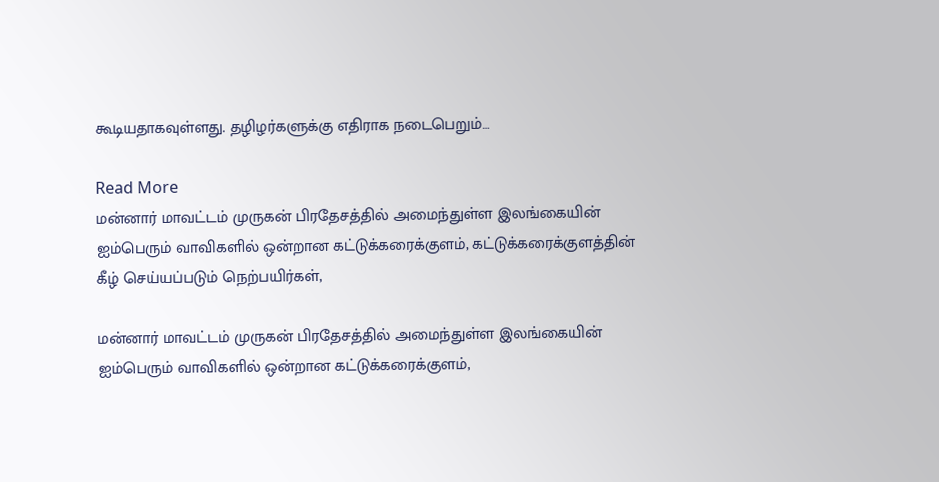கூடியதாகவுள்ளது. தழிழர்களுக்கு எதிராக நடைபெறும்…

Read More
மன்னார் மாவட்டம் முருகன் பிரதேசத்தில் அமைந்துள்ள இலங்கையின் ஐம்பெரும் வாவிகளில் ஒன்றான கட்டுக்கரைக்குளம், கட்டுக்கரைக்குளத்தின் கீழ் செய்யப்படும் நெற்பயிர்கள்,

மன்னார் மாவட்டம் முருகன் பிரதேசத்தில் அமைந்துள்ள இலங்கையின் ஐம்பெரும் வாவிகளில் ஒன்றான கட்டுக்கரைக்குளம்,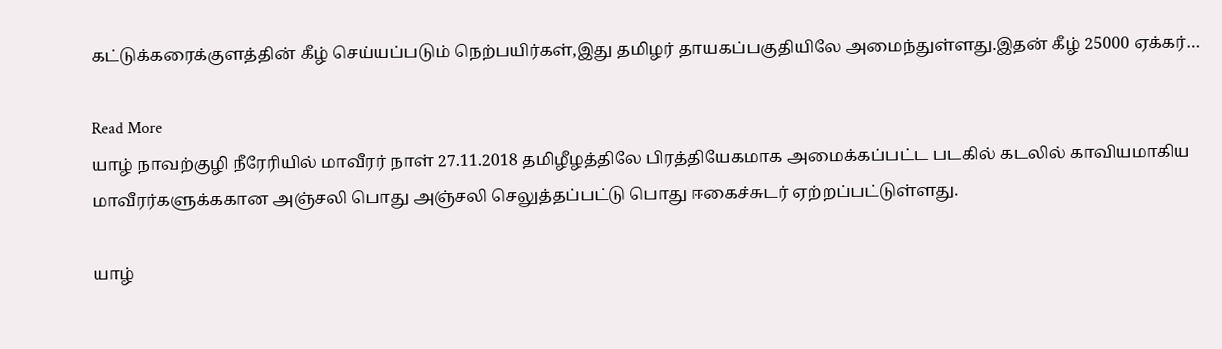கட்டுக்கரைக்குளத்தின் கீழ் செய்யப்படும் நெற்பயிர்கள்,இது தமிழர் தாயகப்பகுதியிலே அமைந்துள்ளது.இதன் கீழ் 25000 ஏக்கர்…

Read More
யாழ் நாவற்குழி நீரேரியில் மாவீரர் நாள் 27.11.2018 தமிழீழத்திலே பிரத்தியேகமாக அமைக்கப்பட்ட படகில் கடலில் காவியமாகிய மாவீரர்களுக்ககான அஞ்சலி பொது அஞ்சலி செலுத்தப்பட்டு பொது ஈகைச்சுடர் ஏற்றப்பட்டுள்ளது.

யாழ்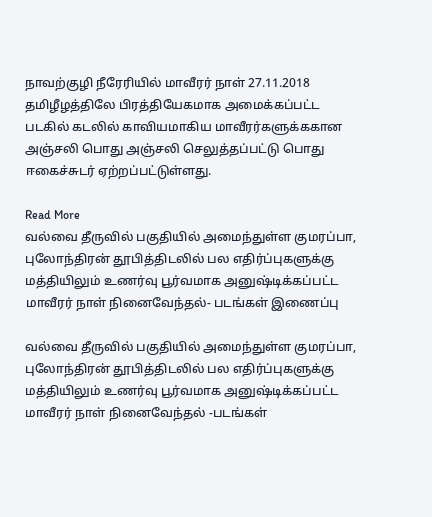நாவற்குழி நீரேரியில் மாவீரர் நாள் 27.11.2018 தமிழீழத்திலே பிரத்தியேகமாக அமைக்கப்பட்ட படகில் கடலில் காவியமாகிய மாவீரர்களுக்ககான அஞ்சலி பொது அஞ்சலி செலுத்தப்பட்டு பொது ஈகைச்சுடர் ஏற்றப்பட்டுள்ளது.

Read More
வல்வை தீருவில் பகுதியில் அமைந்துள்ள குமரப்பா, புலோந்திரன் தூபித்திடலில் பல எதிர்ப்புகளுக்கு மத்தியிலும் உணர்வு பூர்வமாக அனுஷ்டிக்கப்பட்ட மாவீரர் நாள் நினைவேந்தல்- படங்கள் இணைப்பு

வல்வை தீருவில் பகுதியில் அமைந்துள்ள குமரப்பா, புலோந்திரன் தூபித்திடலில் பல எதிர்ப்புகளுக்கு மத்தியிலும் உணர்வு பூர்வமாக அனுஷ்டிக்கப்பட்ட மாவீரர் நாள் நினைவேந்தல் -படங்கள்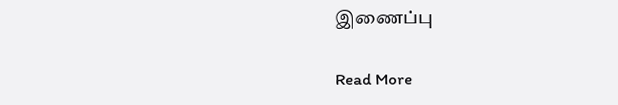இணைப்பு

Read More